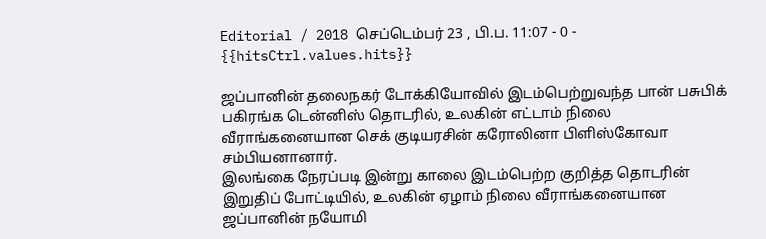Editorial / 2018 செப்டெம்பர் 23 , பி.ப. 11:07 - 0 - {{hitsCtrl.values.hits}}

ஜப்பானின் தலைநகர் டோக்கியோவில் இடம்பெற்றுவந்த பான் பசுபிக் பகிரங்க டென்னிஸ் தொடரில், உலகின் எட்டாம் நிலை வீராங்கனையான செக் குடியரசின் கரோலினா பிளிஸ்கோவா சம்பியனானார்.
இலங்கை நேரப்படி இன்று காலை இடம்பெற்ற குறித்த தொடரின் இறுதிப் போட்டியில், உலகின் ஏழாம் நிலை வீராங்கனையான ஜப்பானின் நயோமி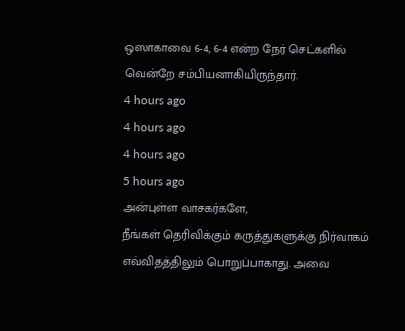ஒஸாகாவை 6-4, 6-4 என்ற நேர் செட்களில் வென்றே சம்பியனாகியிருந்தார்.
4 hours ago
4 hours ago
4 hours ago
5 hours ago
அன்புள்ள வாசகர்களே,
நீங்கள் தெரிவிக்கும் கருத்துகளுக்கு நிர்வாகம் எவ்விதத்திலும் பொறுப்பாகாது. அவை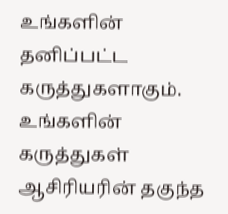உங்களின் தனிப்பட்ட கருத்துகளாகும். உங்களின் கருத்துகள் ஆசிரியரின் தகுந்த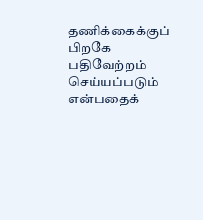தணிக்கைக்குப் பிறகே பதிவேற்றம் செய்யப்படும் என்பதைக்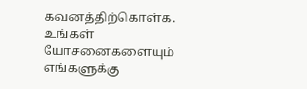கவனத்திற்கொள்க. உங்கள் யோசனைகளையும் எங்களுக்கு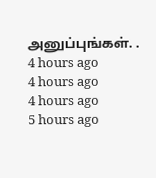அனுப்புங்கள். .
4 hours ago
4 hours ago
4 hours ago
5 hours ago